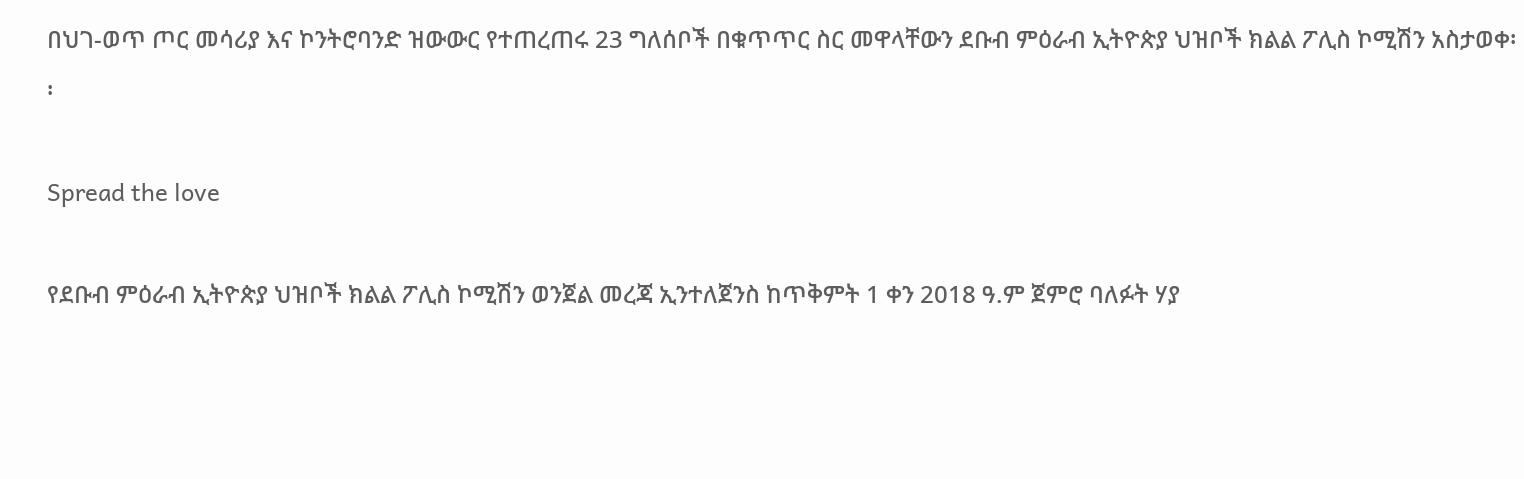በህገ-ወጥ ጦር መሳሪያ እና ኮንትሮባንድ ዝውውር የተጠረጠሩ 23 ግለሰቦች በቁጥጥር ስር መዋላቸውን ደቡብ ምዕራብ ኢትዮጵያ ህዝቦች ክልል ፖሊስ ኮሚሽን አስታወቀ፡፡

Spread the love

የደቡብ ምዕራብ ኢትዮጵያ ህዝቦች ክልል ፖሊስ ኮሚሽን ወንጀል መረጃ ኢንተለጀንስ ከጥቅምት 1 ቀን 2018 ዓ.ም ጀምሮ ባለፉት ሃያ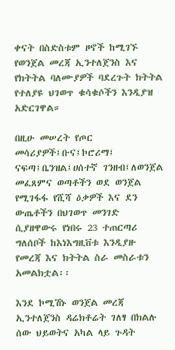ቀናት በስድስቱም ዞኖች ከሚገኙ የወንጀል መረጃ ኢንተለጀንስ እና የክትትል ባለሙያዎች ባደረጉት ክትትል የተለያዩ ህገወጥ ቁሳቁሶችን እንዲያዝ አድርገዋል።

በዚሁ መሠረት የጦር መሳሪያዎች፤ቡና፤ኮሮሪማ፤ ናፍጣ፤ቤንዝል፤ሀሰተኛ ገንዘብ፤ለወንጀል መፈጸምና ወጣቶችን ወደ ወንጀል የሚገፋፋ የሺሻ ዕቃዎች እና ደን ውጤቶችን በህገወጥ መንገድ ሲያዘዋውሩ የነበሩ 23 ተጠርጣሪ ግለሰቦች ከእነእግዚቨቱ እንዲያዙ የመረጃ እና ክትትል ስራ መስራቱን አመልክቷል፡፡

እንደ ኮሚሽኑ ወንጀል መረጃ ኢንተለጀንስ ዳሬክቶሬት ገለፃ በክልሉ ሰው ህይወትና አካል ላይ ጉዳት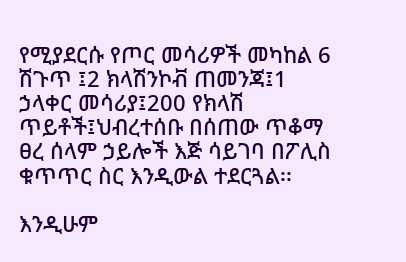የሚያደርሱ የጦር መሳሪዎች መካከል 6 ሽጉጥ ፤2 ክላሽንኮቭ ጠመንጃ፤1 ኃላቀር መሳሪያ፤200 የክላሽ ጥይቶች፤ህብረተሰቡ በሰጠው ጥቆማ ፀረ ሰላም ኃይሎች እጅ ሳይገባ በፖሊስ ቁጥጥር ስር እንዲውል ተደርጓል፡፡

እንዲሁም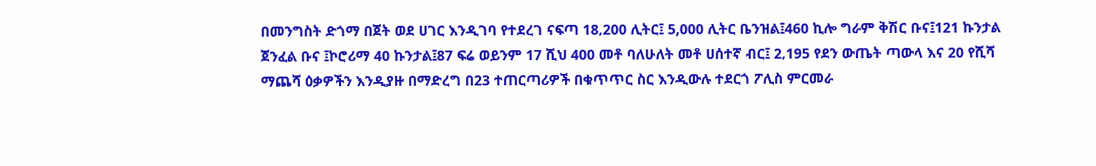በመንግስት ድጎማ በጀት ወደ ሀገር እንዲገባ የተደረገ ናፍጣ 18‚200 ሊትር፤ 5,000 ሊትር ቤንዝል፤460 ኪሎ ግራም ቅሽር ቡና፤121 ኩንታል ጀንፈል ቡና ፤ኮሮሪማ 40 ኩንታል፤87 ፍሬ ወይንም 17 ሺህ 400 መቶ ባለሁለት መቶ ሀሰተኛ ብር፤ 2‚195 የደን ውጤት ጣውላ እና 20 የሺሻ ማጨሻ ዕቃዎችን እንዲያዙ በማድረግ በ23 ተጠርጣሪዎች በቁጥጥር ስር እንዲውሉ ተደርጎ ፖሊስ ምርመራ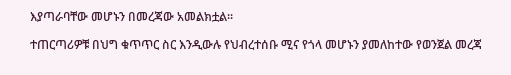እያጣራባቸው መሆኑን በመረጃው አመልክቷል፡፡

ተጠርጣሪዎቹ በህግ ቁጥጥር ስር እንዲውሉ የህብረተሰቡ ሚና የጎላ መሆኑን ያመለከተው የወንጀል መረጃ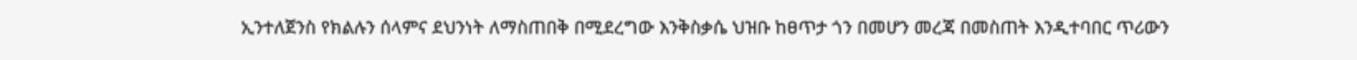ኢንተለጀንስ የክልሉን ሰላምና ደህንነት ለማስጠበቅ በሚደረግው እንቅስቃሴ ህዝቡ ከፀጥታ ጎን በመሆን መረጃ በመስጠት እንዲተባበር ጥሪውን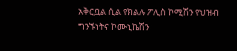አቅርቧል ሲል የክልሉ ፖሊስ ኮሚሽን የህዝብ ግንኙነትና ኮሙኒኬሽን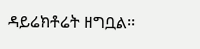ዳይሬክቶሬት ዘግቧል፡፡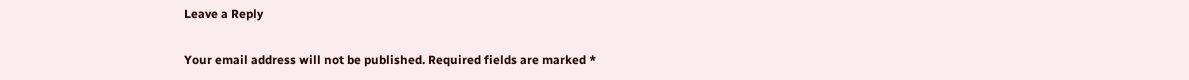Leave a Reply

Your email address will not be published. Required fields are marked *